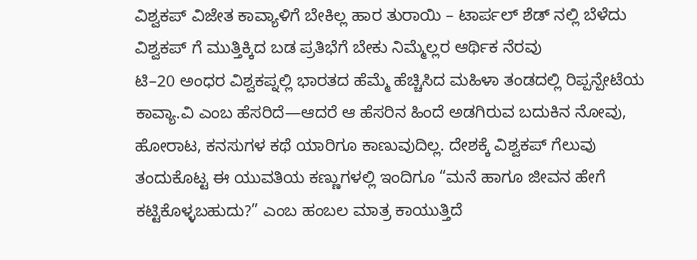ವಿಶ್ವಕಪ್ ವಿಜೇತ ಕಾವ್ಯಾಳಿಗೆ ಬೇಕಿಲ್ಲ ಹಾರ ತುರಾಯಿ – ಟಾರ್ಪಲ್ ಶೆಡ್ ನಲ್ಲಿ ಬೆಳೆದು ವಿಶ್ವಕಪ್ ಗೆ ಮುತ್ತಿಕ್ಕಿದ ಬಡ ಪ್ರತಿಭೆಗೆ ಬೇಕು ನಿಮ್ಮೆಲ್ಲರ ಆರ್ಥಿಕ ನೆರವು
ಟಿ–20 ಅಂಧರ ವಿಶ್ವಕಪ್ನಲ್ಲಿ ಭಾರತದ ಹೆಮ್ಮೆ ಹೆಚ್ಚಿಸಿದ ಮಹಿಳಾ ತಂಡದಲ್ಲಿ ರಿಪ್ಪನ್ಪೇಟೆಯ ಕಾವ್ಯಾ.ವಿ ಎಂಬ ಹೆಸರಿದೆ—ಆದರೆ ಆ ಹೆಸರಿನ ಹಿಂದೆ ಅಡಗಿರುವ ಬದುಕಿನ ನೋವು, ಹೋರಾಟ, ಕನಸುಗಳ ಕಥೆ ಯಾರಿಗೂ ಕಾಣುವುದಿಲ್ಲ. ದೇಶಕ್ಕೆ ವಿಶ್ವಕಪ್ ಗೆಲುವು ತಂದುಕೊಟ್ಟ ಈ ಯುವತಿಯ ಕಣ್ಣುಗಳಲ್ಲಿ ಇಂದಿಗೂ “ಮನೆ ಹಾಗೂ ಜೀವನ ಹೇಗೆ ಕಟ್ಟಿಕೊಳ್ಳಬಹುದು?” ಎಂಬ ಹಂಬಲ ಮಾತ್ರ ಕಾಯುತ್ತಿದೆ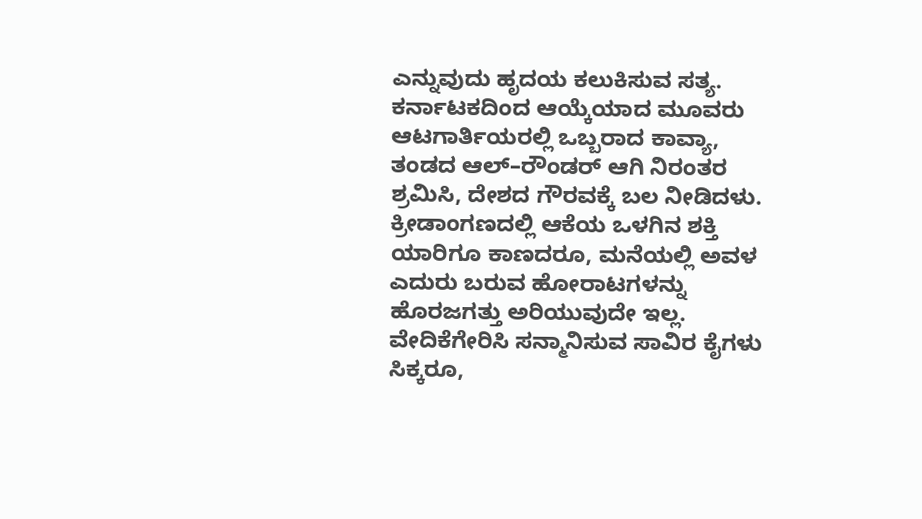ಎನ್ನುವುದು ಹೃದಯ ಕಲುಕಿಸುವ ಸತ್ಯ.
ಕರ್ನಾಟಕದಿಂದ ಆಯ್ಕೆಯಾದ ಮೂವರು ಆಟಗಾರ್ತಿಯರಲ್ಲಿ ಒಬ್ಬರಾದ ಕಾವ್ಯಾ, ತಂಡದ ಆಲ್–ರೌಂಡರ್ ಆಗಿ ನಿರಂತರ ಶ್ರಮಿಸಿ, ದೇಶದ ಗೌರವಕ್ಕೆ ಬಲ ನೀಡಿದಳು. ಕ್ರೀಡಾಂಗಣದಲ್ಲಿ ಆಕೆಯ ಒಳಗಿನ ಶಕ್ತಿ ಯಾರಿಗೂ ಕಾಣದರೂ, ಮನೆಯಲ್ಲಿ ಅವಳ ಎದುರು ಬರುವ ಹೋರಾಟಗಳನ್ನು ಹೊರಜಗತ್ತು ಅರಿಯುವುದೇ ಇಲ್ಲ. ವೇದಿಕೆಗೇರಿಸಿ ಸನ್ಮಾನಿಸುವ ಸಾವಿರ ಕೈಗಳು ಸಿಕ್ಕರೂ,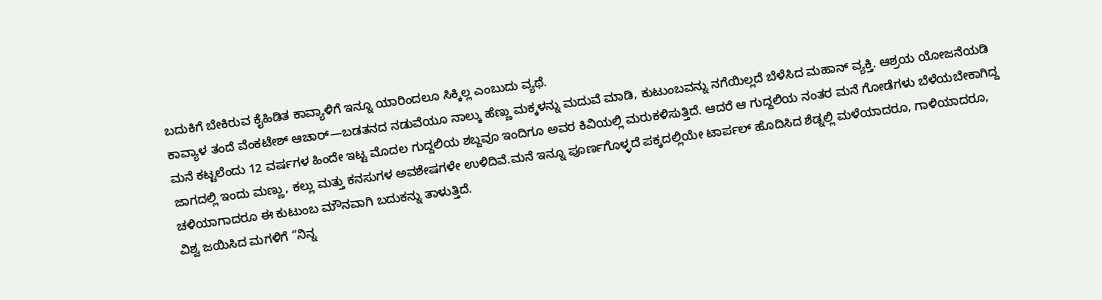ಬದುಕಿಗೆ ಬೇಕಿರುವ ಕೈಹಿಡಿತ ಕಾವ್ಯಾಳಿಗೆ ಇನ್ನೂ ಯಾರಿಂದಲೂ ಸಿಕ್ಕಿಲ್ಲ ಎಂಬುದು ವ್ಯಥೆ.
ಕಾವ್ಯಾಳ ತಂದೆ ವೆಂಕಟೇಶ್ ಆಚಾರ್—ಬಡತನದ ನಡುವೆಯೂ ನಾಲ್ಕು ಹೆಣ್ಣು ಮಕ್ಕಳನ್ನು ಮದುವೆ ಮಾಡಿ, ಕುಟುಂಬವನ್ನು ನಗೆಯಿಲ್ಲದೆ ಬೆಳೆಸಿದ ಮಹಾನ್ ವ್ಯಕ್ತಿ. ಆಶ್ರಯ ಯೋಜನೆಯಡಿ ಮನೆ ಕಟ್ಟಲೆಂದು 12 ವರ್ಷಗಳ ಹಿಂದೇ ಇಟ್ಟ ಮೊದಲ ಗುದ್ದಲಿಯ ಶಬ್ದವೂ ಇಂದಿಗೂ ಅವರ ಕಿವಿಯಲ್ಲಿ ಮರುಕಳಿಸುತ್ತಿದೆ. ಆದರೆ ಆ ಗುದ್ದಲಿಯ ನಂತರ ಮನೆ ಗೋಡೆಗಳು ಬೆಳೆಯಬೇಕಾಗಿದ್ದ ಜಾಗದಲ್ಲಿ ಇಂದು ಮಣ್ಣು, ಕಲ್ಲು ಮತ್ತು ಕನಸುಗಳ ಅವಶೇಷಗಳೇ ಉಳಿದಿವೆ.ಮನೆ ಇನ್ನೂ ಪೂರ್ಣಗೊಳ್ಳದೆ ಪಕ್ಕದಲ್ಲಿಯೇ ಟಾರ್ಪಲ್ ಹೊದಿಸಿದ ಶೆಡ್ನಲ್ಲಿ ಮಳೆಯಾದರೂ, ಗಾಳಿಯಾದರೂ, ಚಳಿಯಾಗಾದರೂ ಈ ಕುಟುಂಬ ಮೌನವಾಗಿ ಬದುಕನ್ನು ತಾಳುತ್ತಿದೆ.
ವಿಶ್ವ ಜಯಿಸಿದ ಮಗಳಿಗೆ “ನಿನ್ನ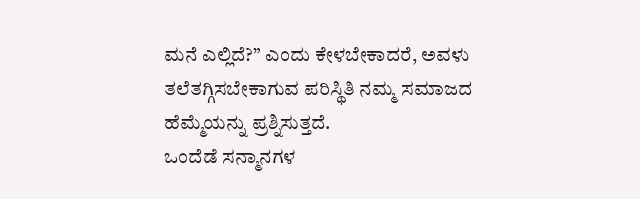ಮನೆ ಎಲ್ಲಿದೆ?” ಎಂದು ಕೇಳಬೇಕಾದರೆ, ಅವಳು ತಲೆತಗ್ಗಿಸಬೇಕಾಗುವ ಪರಿಸ್ಥಿತಿ ನಮ್ಮ ಸಮಾಜದ ಹೆಮ್ಮೆಯನ್ನು ಪ್ರಶ್ನಿಸುತ್ತದೆ.
ಒಂದೆಡೆ ಸನ್ಮಾನಗಳ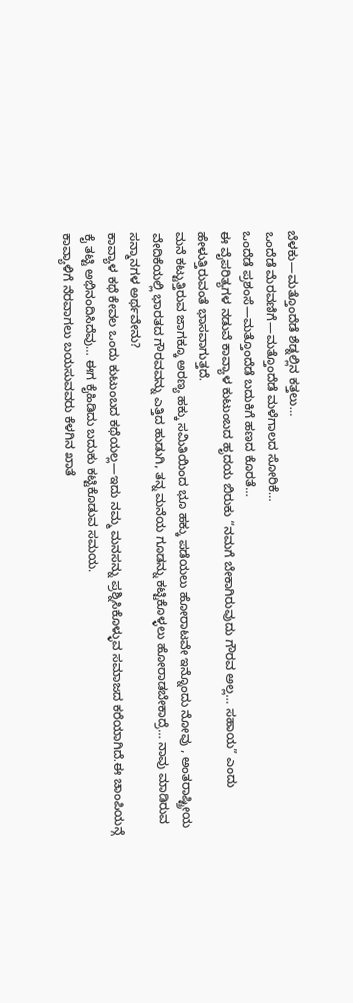ಬೆಳಕು—ಮತ್ತೊಂದೆಡೆ ಶೆಡ್ನಲ್ಲಿನ ಕತ್ತಲು…
ಒಂದೆಡೆ ಮೆರವಣಿಗೆ—ಮತ್ತೊಂದೆಡೆ ಮಳೆಗಾಲದ ಸೋರಿಕೆ…
ಒಂದೆಡೆ ಪ್ರಶಂಸೆ—ಮತ್ತೊಂದೆಡೆ ಬದುಕಿಗೆ ಹಣದ ಕೊರತೆ…
ಈ ವೈಪರಿತ್ಯಗಳ ನಡುವೆ ಕಾವ್ಯಾಳ ಕುಟುಂಬದ ಹೃದಯ ಬಿರುಕು “ನಮಗೆ ಬೇಕಾಗಿರುವುದು ಗೌರವ ಅಲ್ಲ… ಸಹಾಯ” ಎಂದು ಹೇಳುತ್ತಿರುವಂತೆ ಭಾಸವಾಗುತ್ತದೆ.
ಮನೆ ಕಟ್ಟುತ್ತಿರುವ ಜಾಗಕ್ಕೂ ಅರಣ್ಯ ಹಕ್ಕು ಸಮಿತಿಯಿಂದ ಭೂ ಹಕ್ಕು ಪಡೆಯಲು ಹೋರಾಟವೇ ಇನ್ನೊಂದು ನೋವು , ಅಂತರಾಷ್ಟ್ರೀಯ ವೇದಿಕೆಯಲ್ಲಿ ಭಾರತದ ಗೌರವವನ್ನು ಎತ್ತಿದ ಹುಡುಗಿ, ತನ್ನ ಮನೆಯ ಗೂಡನ್ನು ಕಟ್ಟಿಕೊಳ್ಳಲು ಹೋರಾಡಬೇಕಾದ್ರೆ… ನಾವು ಮಾಡಿರುವ ಸನ್ಮಾನಗಳ ಅರ್ಥವೇನು?
ಕಾವ್ಯಾಳ ಕಥೆ ಕೇವಲ ಒಂದು ಕುಟುಂಬದ ಕಥೆಯಲ್ಲ—ಇದು ನಮ್ಮ ಮನಸನ್ನು ಪ್ರಶ್ನಿಸಿಕೊಳ್ಳುವ ಸಮಾಜದ ಕರೆಯಾಗಿದೆ.ಈ ಚಾಂಪಿಯನ್ಗೆ ಕೈ ತಟ್ಟಿ ಅಭಿನಂದಿಸಿದೆವು… ಈಗ ಕೈಹಿಡಿದು ಬದುಕು ಕಟ್ಟಿಕೊಡುವ ಸಮಯ.
ಕಾವ್ಯಾಳಿಗೆ ನೆರವಾಗಲು ಬಯಸುವವರು ಕೆಳಗಿನ ಖಾತೆ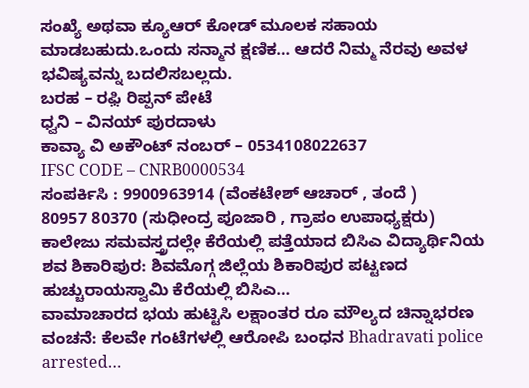ಸಂಖ್ಯೆ ಅಥವಾ ಕ್ಯೂಆರ್ ಕೋಡ್ ಮೂಲಕ ಸಹಾಯ ಮಾಡಬಹುದು.ಒಂದು ಸನ್ಮಾನ ಕ್ಷಣಿಕ… ಆದರೆ ನಿಮ್ಮ ನೆರವು ಅವಳ ಭವಿಷ್ಯವನ್ನು ಬದಲಿಸಬಲ್ಲದು.
ಬರಹ – ರಫ಼ಿ ರಿಪ್ಪನ್ ಪೇಟೆ
ಧ್ವನಿ – ವಿನಯ್ ಪುರದಾಳು
ಕಾವ್ಯಾ ವಿ ಅಕೌಂಟ್ ನಂಬರ್ – 0534108022637
IFSC CODE – CNRB0000534
ಸಂಪರ್ಕಿಸಿ : 9900963914 (ವೆಂಕಟೇಶ್ ಆಚಾರ್ , ತಂದೆ )
80957 80370 (ಸುಧೀಂದ್ರ ಪೂಜಾರಿ , ಗ್ರಾಪಂ ಉಪಾಧ್ಯಕ್ಷರು)
ಕಾಲೇಜು ಸಮವಸ್ತ್ರದಲ್ಲೇ ಕೆರೆಯಲ್ಲಿ ಪತ್ತೆಯಾದ ಬಿಸಿಎ ವಿದ್ಯಾರ್ಥಿನಿಯ ಶವ ಶಿಕಾರಿಪುರ: ಶಿವಮೊಗ್ಗ ಜಿಲ್ಲೆಯ ಶಿಕಾರಿಪುರ ಪಟ್ಟಣದ ಹುಚ್ಚುರಾಯಸ್ವಾಮಿ ಕೆರೆಯಲ್ಲಿ ಬಿಸಿಎ…
ವಾಮಾಚಾರದ ಭಯ ಹುಟ್ಟಿಸಿ ಲಕ್ಷಾಂತರ ರೂ ಮೌಲ್ಯದ ಚಿನ್ನಾಭರಣ ವಂಚನೆ: ಕೆಲವೇ ಗಂಟೆಗಳಲ್ಲಿ ಆರೋಪಿ ಬಂಧನ Bhadravati police arrested…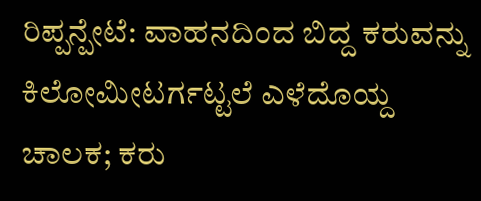ರಿಪ್ಪನ್ಪೇಟೆ: ವಾಹನದಿಂದ ಬಿದ್ದ ಕರುವನ್ನು ಕಿಲೋಮೀಟರ್ಗಟ್ಟಲೆ ಎಳೆದೊಯ್ದ ಚಾಲಕ; ಕರು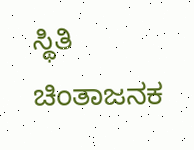ಸ್ಥಿತಿ ಚಿಂತಾಜನಕ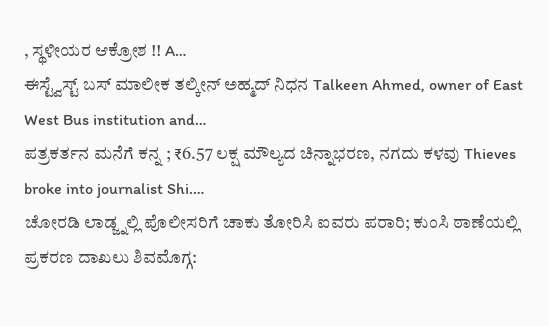, ಸ್ಥಳೀಯರ ಆಕ್ರೋಶ !! A…
ಈಸ್ಟ್ವೆಸ್ಟ್ ಬಸ್ ಮಾಲೀಕ ತಲ್ಕೀನ್ ಅಹ್ಮದ್ ನಿಧನ Talkeen Ahmed, owner of East West Bus institution and…
ಪತ್ರಕರ್ತನ ಮನೆಗೆ ಕನ್ನ ; ₹6.57 ಲಕ್ಷ ಮೌಲ್ಯದ ಚಿನ್ನಾಭರಣ, ನಗದು ಕಳವು Thieves broke into journalist Shi.…
ಚೋರಡಿ ಲಾಡ್ಜ್ನಲ್ಲಿ ಪೊಲೀಸರಿಗೆ ಚಾಕು ತೋರಿಸಿ ಐವರು ಪರಾರಿ; ಕುಂಸಿ ಠಾಣೆಯಲ್ಲಿ ಪ್ರಕರಣ ದಾಖಲು ಶಿವಮೊಗ್ಗ: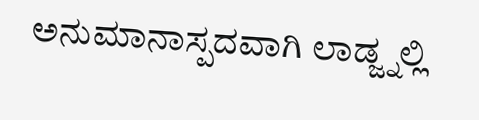ಅನುಮಾನಾಸ್ಪದವಾಗಿ ಲಾಡ್ಜ್ನಲ್ಲಿ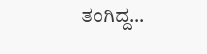ತಂಗಿದ್ದ…